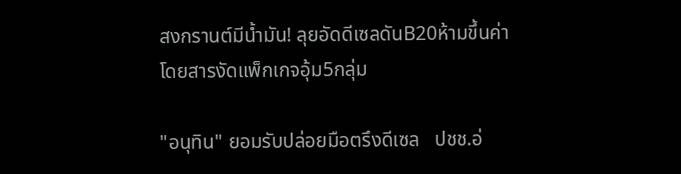สงกรานต์มีนํ้ามัน! ลุยอัดดีเซลดันB20ห้ามขึ้นค่าโดยสารงัดแพ็กเกจอุ้ม5กลุ่ม

"อนุทิน" ยอมรับปล่อยมือตรึงดีเซล   ปชช.อ่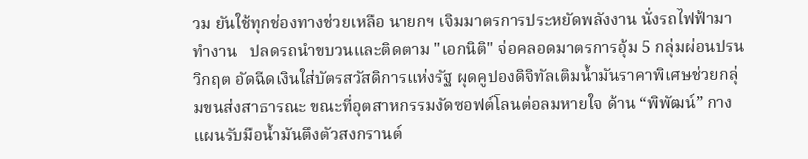วม ยันใช้ทุกช่องทางช่วยเหลือ นายกฯ เจิมมาตรการประหยัดพลังงาน นั่งรถไฟฟ้ามาทำงาน   ปลดรถนำขบวนและติดตาม "เอกนิติ" จ่อคลอดมาตรการอุ้ม 5 กลุ่มผ่อนปรนวิกฤต อัดฉีดเงินใส่บัตรสวัสดิการแห่งรัฐ ผุดคูปองดิจิทัลเติมน้ำมันราคาพิเศษช่วยกลุ่มขนส่งสาธารณะ ขณะที่อุตสาหกรรมงัดซอฟต์โลนต่อลมหายใจ ด้าน “พิพัฒน์” กางแผนรับมือน้ำมันตึงตัวสงกรานต์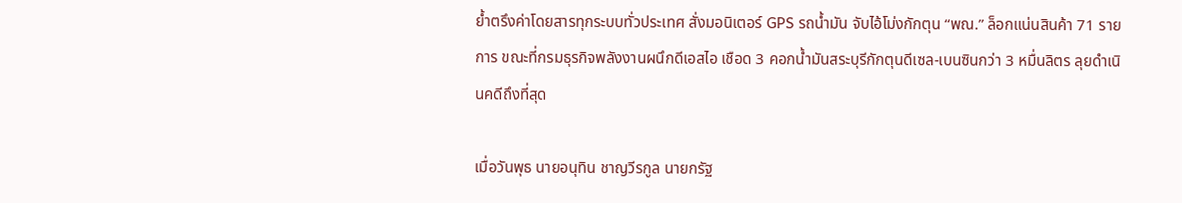ย้ำตรึงค่าโดยสารทุกระบบทั่วประเทศ สั่งมอนิเตอร์ GPS รถน้ำมัน จับไอ้โม่งกักตุน “พณ.” ล็อกแน่นสินค้า 71 รายการ ขณะที่กรมธุรกิจพลังงานผนึกดีเอสไอ เชือด 3 คอกน้ำมันสระบุรีกักตุนดีเซล-เบนซินกว่า 3 หมื่นลิตร ลุยดำเนินคดีถึงที่สุด

เมื่อวันพุธ นายอนุทิน ชาญวีรกูล นายกรัฐ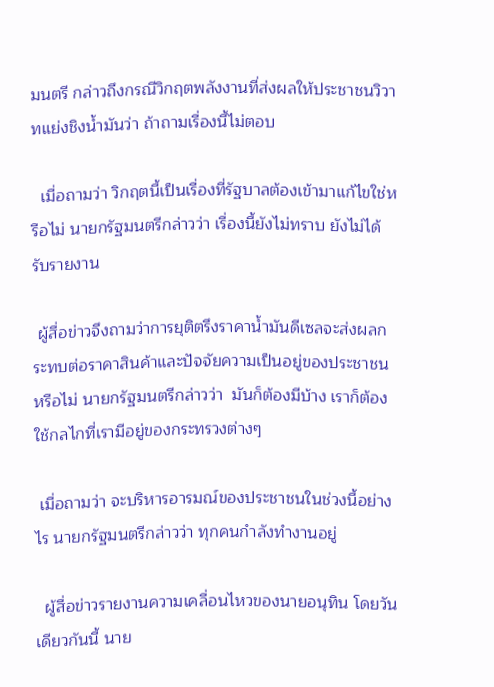มนตรี กล่าวถึงกรณีวิกฤตพลังงานที่ส่งผลให้ประชาชนวิวาทแย่งชิงน้ำมันว่า ถ้าถามเรื่องนี้ไม่ตอบ

  เมื่อถามว่า วิกฤตนี้เป็นเรื่องที่รัฐบาลต้องเข้ามาแก้ไขใช่หรือไม่ นายกรัฐมนตรีกล่าวว่า เรื่องนี้ยังไม่ทราบ ยังไม่ได้รับรายงาน

 ผู้สื่อข่าวจึงถามว่าการยุติตรึงราคาน้ำมันดีเซลจะส่งผลกระทบต่อราคาสินค้าและปัจจัยความเป็นอยู่ของประชาชนหรือไม่ นายกรัฐมนตรีกล่าวว่า  มันก็ต้องมีบ้าง เราก็ต้องใช้กลไกที่เรามีอยู่ของกระทรวงต่างๆ

 เมื่อถามว่า จะบริหารอารมณ์ของประชาชนในช่วงนี้อย่างไร นายกรัฐมนตรีกล่าวว่า ทุกคนกำลังทำงานอยู่

  ผู้สื่อข่าวรายงานความเคลื่อนไหวของนายอนุทิน โดยวันเดียวกันนี้ นาย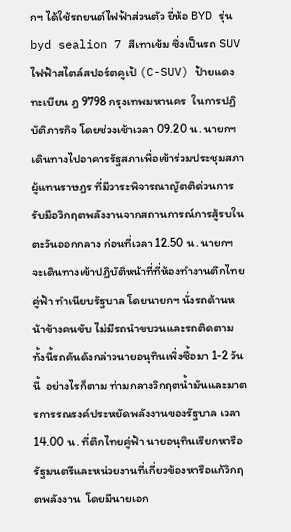กฯ ได้ใช้รถยนต์ไฟฟ้าส่วนตัว ยี่ห้อ BYD รุ่น byd sealion 7 สีเทาเข้ม ซึ่งเป็นรถ SUV ไฟฟ้าสไตล์สปอร์ตคูเป้ (C-SUV) ป้ายแดง ทะเบียน ฎ 9798 กรุงเทพมหานคร  ในการปฏิบัติภารกิจ โดยช่วงเช้าเวลา 09.20 น. นายกฯ เดินทางไปอาคารรัฐสภาเพื่อเข้าร่วมประชุมสภาผู้แทนราษฎร ที่มีวาระพิจารณาญัตติด่วนการรับมือวิกฤตพลังงานจากสถานการณ์การสู้รบในตะวันออกกลาง ก่อนที่เวลา 12.50 น. นายกฯ จะเดินทางเข้าปฏิบัติหน้าที่ที่ห้องทำงานตึกไทยคู่ฟ้า ทำเนียบรัฐบาล โดยนายกฯ นั่งรถด้านหน้าข้างคนขับ ไม่มีรถนำขบวนและรถติดตาม ทั้งนี้รถคันดังกล่าวนายอนุทินเพิ่งซื้อมา 1-2 วันนี้  อย่างไรก็ตาม ท่ามกลางวิกฤตน้ำมันและมาตรการรณรงค์ประหยัดพลังงานของรัฐบาล เวลา 14.00 น. ที่ตึกไทยคู่ฟ้า นายอนุทินเรียกหารือรัฐมนตรีและหน่วยงานที่เกี่ยวข้องหารือแก้วิกฤตพลังงาน  โดยมีนายเอก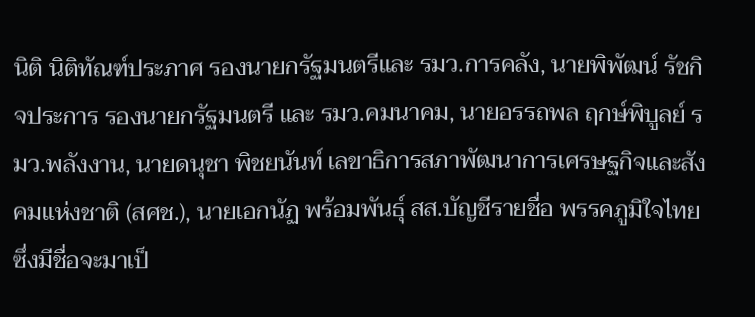นิติ นิติทัณฑ์ประภาศ รองนายกรัฐมนตรีและ รมว.การคลัง, นายพิพัฒน์ รัชกิจประการ รองนายกรัฐมนตรี และ รมว.คมนาคม, นายอรรถพล ฤกษ์พิบูลย์ รมว.พลังงาน, นายดนุชา พิชยนันท์ เลขาธิการสภาพัฒนาการเศรษฐกิจและสังคมแห่งชาติ (สศช.), นายเอกนัฏ พร้อมพันธุ์ สส.บัญชีรายชื่อ พรรคภูมิใจไทย ซึ่งมีชื่อจะมาเป็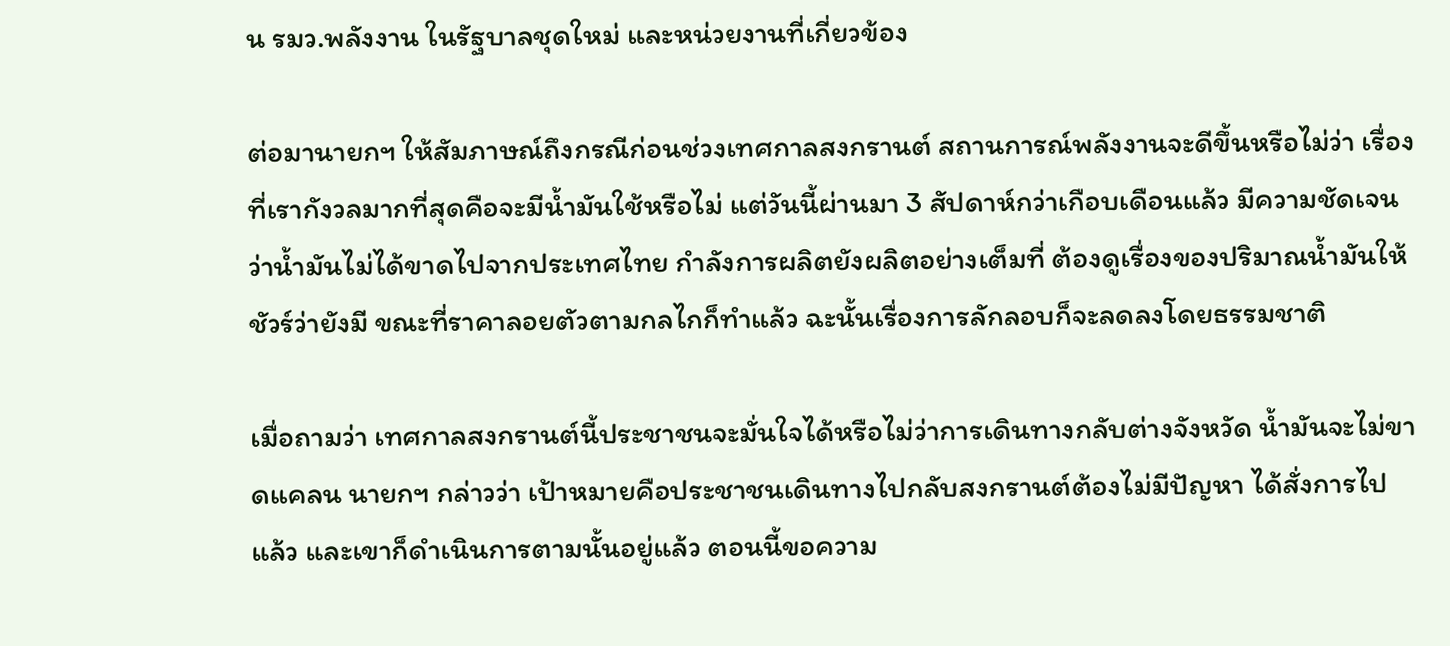น รมว.พลังงาน ในรัฐบาลชุดใหม่ และหน่วยงานที่เกี่ยวข้อง

ต่อมานายกฯ ให้สัมภาษณ์ถึงกรณีก่อนช่วงเทศกาลสงกรานต์ สถานการณ์พลังงานจะดีขึ้นหรือไม่ว่า เรื่องที่เรากังวลมากที่สุดคือจะมีน้ำมันใช้หรือไม่ แต่วันนี้ผ่านมา 3 สัปดาห์กว่าเกือบเดือนแล้ว มีความชัดเจนว่าน้ำมันไม่ได้ขาดไปจากประเทศไทย กำลังการผลิตยังผลิตอย่างเต็มที่ ต้องดูเรื่องของปริมาณน้ำมันให้ชัวร์ว่ายังมี ขณะที่ราคาลอยตัวตามกลไกก็ทำแล้ว ฉะนั้นเรื่องการลักลอบก็จะลดลงโดยธรรมชาติ

เมื่อถามว่า เทศกาลสงกรานต์นี้ประชาชนจะมั่นใจได้หรือไม่ว่าการเดินทางกลับต่างจังหวัด น้ำมันจะไม่ขาดแคลน นายกฯ กล่าวว่า เป้าหมายคือประชาชนเดินทางไปกลับสงกรานต์ต้องไม่มีปัญหา ได้สั่งการไปแล้ว และเขาก็ดำเนินการตามนั้นอยู่แล้ว ตอนนี้ขอความ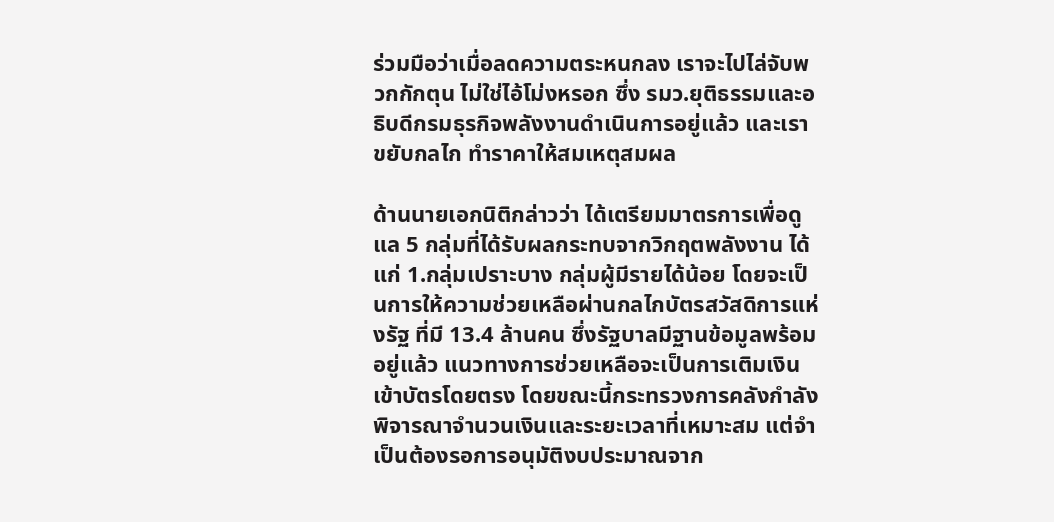ร่วมมือว่าเมื่อลดความตระหนกลง เราจะไปไล่จับพวกกักตุน ไม่ใช่ไอ้โม่งหรอก ซึ่ง รมว.ยุติธรรมและอธิบดีกรมธุรกิจพลังงานดำเนินการอยู่แล้ว และเราขยับกลไก ทำราคาให้สมเหตุสมผล

ด้านนายเอกนิติกล่าวว่า ได้เตรียมมาตรการเพื่อดูแล 5 กลุ่มที่ได้รับผลกระทบจากวิกฤตพลังงาน ได้แก่ 1.กลุ่มเปราะบาง กลุ่มผู้มีรายได้น้อย โดยจะเป็นการให้ความช่วยเหลือผ่านกลไกบัตรสวัสดิการแห่งรัฐ ที่มี 13.4 ล้านคน ซึ่งรัฐบาลมีฐานข้อมูลพร้อมอยู่แล้ว แนวทางการช่วยเหลือจะเป็นการเติมเงินเข้าบัตรโดยตรง โดยขณะนี้กระทรวงการคลังกำลังพิจารณาจำนวนเงินและระยะเวลาที่เหมาะสม แต่จำเป็นต้องรอการอนุมัติงบประมาณจาก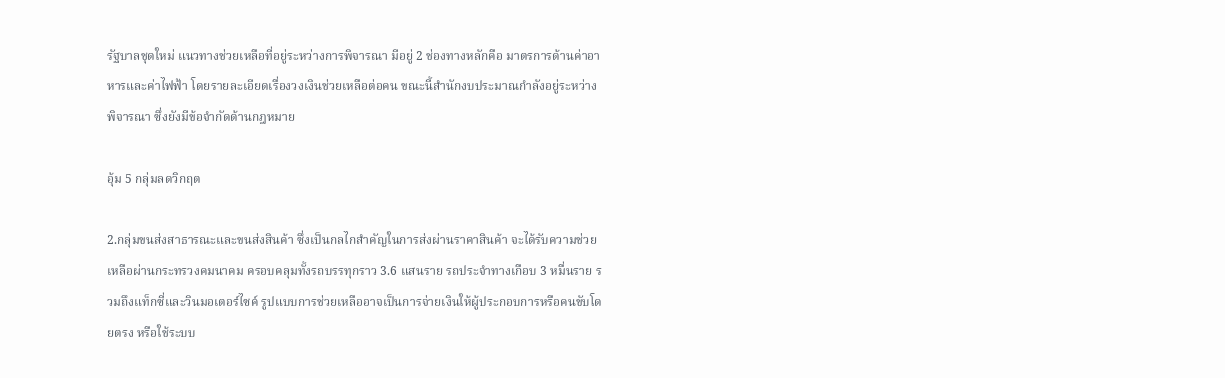รัฐบาลชุดใหม่ แนวทางช่วยเหลือที่อยู่ระหว่างการพิจารณา มีอยู่ 2 ช่องทางหลักคือ มาตรการด้านค่าอาหารและค่าไฟฟ้า โดยรายละเอียดเรื่องวงเงินช่วยเหลือต่อคน ขณะนี้สำนักงบประมาณกำลังอยู่ระหว่างพิจารณา ซึ่งยังมีข้อจำกัดด้านกฎหมาย

อุ้ม 5 กลุ่มลดวิกฤต

2.กลุ่มขนส่งสาธารณะและขนส่งสินค้า ซึ่งเป็นกลไกสำคัญในการส่งผ่านราคาสินค้า จะได้รับความช่วยเหลือผ่านกระทรวงคมนาคม ครอบคลุมทั้งรถบรรทุกราว 3.6 แสนราย รถประจำทางเกือบ 3 หมื่นราย รวมถึงแท็กซี่และวินมอเตอร์ไซค์ รูปแบบการช่วยเหลืออาจเป็นการจ่ายเงินให้ผู้ประกอบการหรือคนขับโดยตรง หรือใช้ระบบ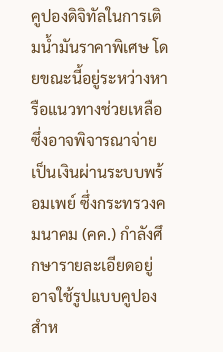คูปองดิจิทัลในการเติมน้ำมันราคาพิเศษ โดยขณะนี้อยู่ระหว่างหารือแนวทางช่วยเหลือ ซึ่งอาจพิจารณาจ่ายเป็นเงินผ่านระบบพร้อมเพย์ ซึ่งกระทรวงคมนาคม (คค.) กำลังศึกษารายละเอียดอยู่ อาจใช้รูปแบบคูปองสำห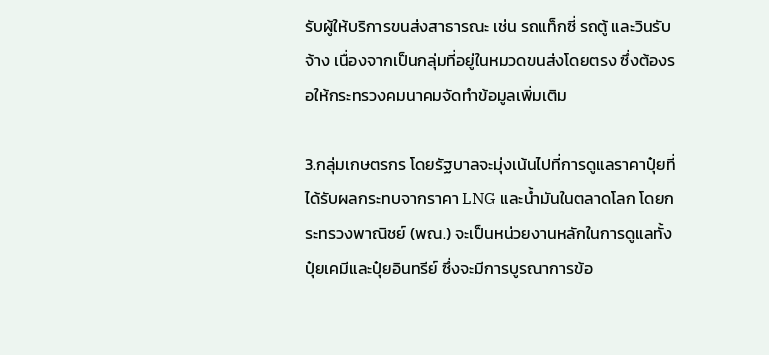รับผู้ให้บริการขนส่งสาธารณะ เช่น รถแท็กซี่ รถตู้ และวินรับจ้าง เนื่องจากเป็นกลุ่มที่อยู่ในหมวดขนส่งโดยตรง ซึ่งต้องรอให้กระทรวงคมนาคมจัดทำข้อมูลเพิ่มเติม

3.กลุ่มเกษตรกร โดยรัฐบาลจะมุ่งเน้นไปที่การดูแลราคาปุ๋ยที่ได้รับผลกระทบจากราคา LNG และน้ำมันในตลาดโลก โดยกระทรวงพาณิชย์ (พณ.) จะเป็นหน่วยงานหลักในการดูแลทั้งปุ๋ยเคมีและปุ๋ยอินทรีย์ ซึ่งจะมีการบูรณาการข้อ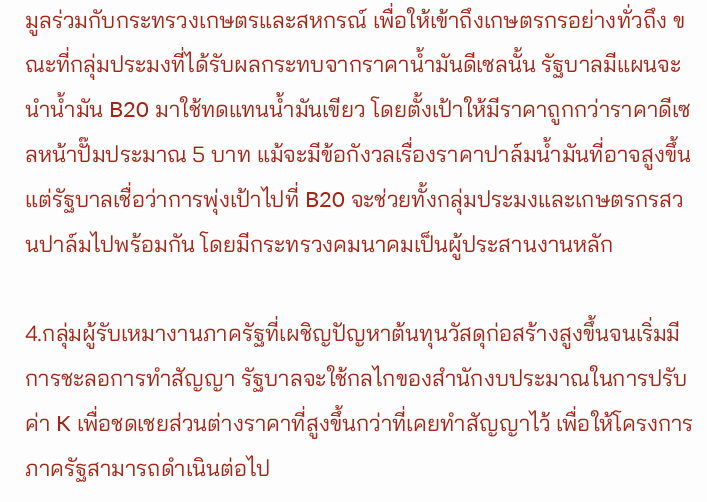มูลร่วมกับกระทรวงเกษตรและสหกรณ์ เพื่อให้เข้าถึงเกษตรกรอย่างทั่วถึง ขณะที่กลุ่มประมงที่ได้รับผลกระทบจากราคาน้ำมันดีเซลนั้น รัฐบาลมีแผนจะนำน้ำมัน B20 มาใช้ทดแทนน้ำมันเขียว โดยตั้งเป้าให้มีราคาถูกกว่าราคาดีเซลหน้าปั๊มประมาณ 5 บาท แม้จะมีข้อกังวลเรื่องราคาปาล์มน้ำมันที่อาจสูงขึ้น แต่รัฐบาลเชื่อว่าการพุ่งเป้าไปที่ B20 จะช่วยทั้งกลุ่มประมงและเกษตรกรสวนปาล์มไปพร้อมกัน โดยมีกระทรวงคมนาคมเป็นผู้ประสานงานหลัก

4.กลุ่มผู้รับเหมางานภาครัฐที่เผชิญปัญหาต้นทุนวัสดุก่อสร้างสูงขึ้นจนเริ่มมีการชะลอการทำสัญญา รัฐบาลจะใช้กลไกของสำนักงบประมาณในการปรับค่า K เพื่อชดเชยส่วนต่างราคาที่สูงขึ้นกว่าที่เคยทำสัญญาไว้ เพื่อให้โครงการภาครัฐสามารถดำเนินต่อไป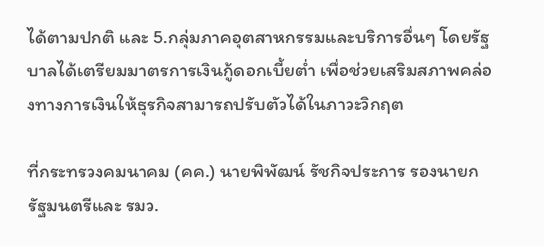ได้ตามปกติ และ 5.กลุ่มภาคอุตสาหกรรมและบริการอื่นๆ โดยรัฐบาลได้เตรียมมาตรการเงินกู้ดอกเบี้ยต่ำ เพื่อช่วยเสริมสภาพคล่องทางการเงินให้ธุรกิจสามารถปรับตัวได้ในภาวะวิกฤต

ที่กระทรวงคมนาคม (คค.) นายพิพัฒน์ รัชกิจประการ รองนายกรัฐมนตรีและ รมว.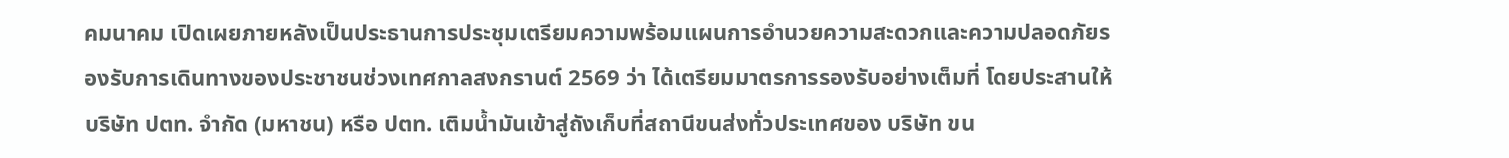คมนาคม เปิดเผยภายหลังเป็นประธานการประชุมเตรียมความพร้อมแผนการอำนวยความสะดวกและความปลอดภัยรองรับการเดินทางของประชาชนช่วงเทศกาลสงกรานต์ 2569 ว่า ได้เตรียมมาตรการรองรับอย่างเต็มที่ โดยประสานให้บริษัท ปตท. จำกัด (มหาชน) หรือ ปตท. เติมน้ำมันเข้าสู่ถังเก็บที่สถานีขนส่งทั่วประเทศของ บริษัท ขน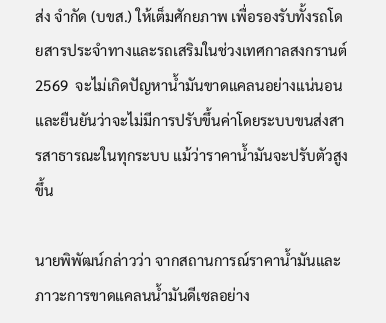ส่ง จำกัด (บขส.) ให้เต็มศักยภาพ เพื่อรองรับทั้งรถโดยสารประจำทางและรถเสริมในช่วงเทศกาลสงกรานต์ 2569  จะไม่เกิดปัญหาน้ำมันขาดแคลนอย่างแน่นอน และยืนยันว่าจะไม่มีการปรับขึ้นค่าโดยระบบขนส่งสารสาธารณะในทุกระบบ แม้ว่าราคาน้ำมันจะปรับตัวสูงขึ้น

นายพิพัฒน์กล่าวว่า จากสถานการณ์ราคาน้ำมันและภาวะการขาดแคลนน้ำมันดีเซลอย่าง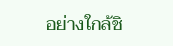อย่างใกล้ชิ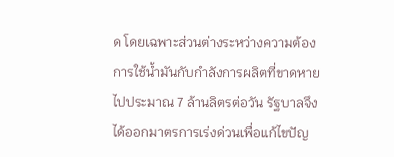ด โดยเฉพาะส่วนต่างระหว่างความต้องการใช้น้ำมันกับกำลังการผลิตที่ขาดหายไปประมาณ 7 ล้านลิตรต่อวัน รัฐบาลจึงได้ออกมาตรการเร่งด่วนเพื่อแก้ไขปัญ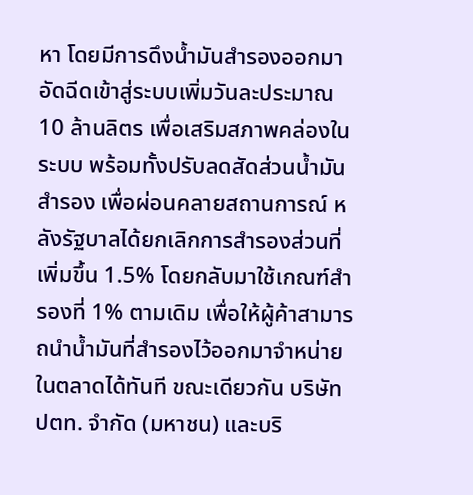หา โดยมีการดึงน้ำมันสำรองออกมาอัดฉีดเข้าสู่ระบบเพิ่มวันละประมาณ 10 ล้านลิตร เพื่อเสริมสภาพคล่องในระบบ พร้อมทั้งปรับลดสัดส่วนน้ำมันสำรอง เพื่อผ่อนคลายสถานการณ์ หลังรัฐบาลได้ยกเลิกการสำรองส่วนที่เพิ่มขึ้น 1.5% โดยกลับมาใช้เกณฑ์สำรองที่ 1% ตามเดิม เพื่อให้ผู้ค้าสามารถนำน้ำมันที่สำรองไว้ออกมาจำหน่ายในตลาดได้ทันที ขณะเดียวกัน บริษัท ปตท. จำกัด (มหาชน) และบริ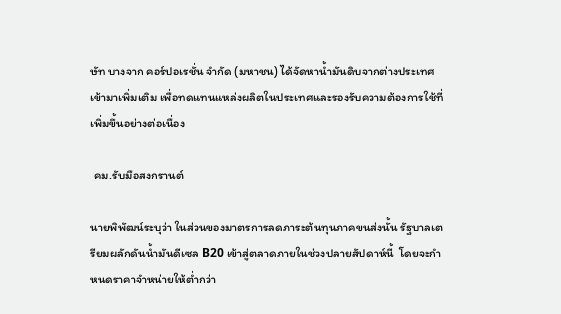ษัท บางจาก คอร์ปอเรชั่น จำกัด (มหาชน) ได้จัดหาน้ำมันดิบจากต่างประเทศเข้ามาเพิ่มเติม เพื่อทดแทนแหล่งผลิตในประเทศและรองรับความต้องการใช้ที่เพิ่มขึ้นอย่างต่อเนื่อง

 คม.รับมือสงกรานต์

นายพิพัฒน์ระบุว่า ในส่วนของมาตรการลดภาระต้นทุนภาคขนส่งนั้น รัฐบาลเตรียมผลักดันน้ำมันดีเซล B20 เข้าสู่ตลาดภายในช่วงปลายสัปดาห์นี้  โดยจะกำหนดราคาจำหน่ายให้ต่ำกว่า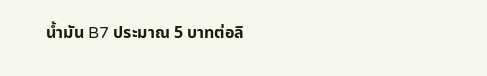น้ำมัน B7 ประมาณ 5 บาทต่อลิ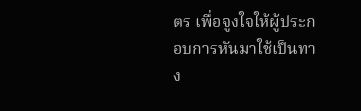ตร เพื่อจูงใจให้ผู้ประกอบการหันมาใช้เป็นทาง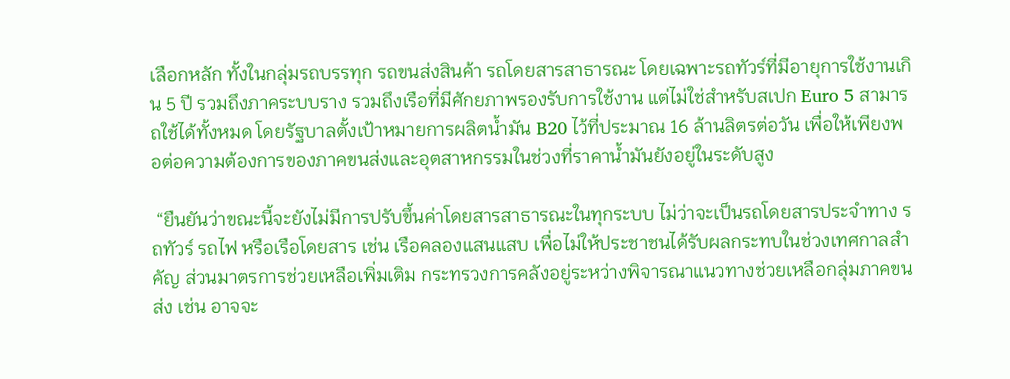เลือกหลัก ทั้งในกลุ่มรถบรรทุก รถขนส่งสินค้า รถโดยสารสาธารณะ โดยเฉพาะรถทัวร์ที่มีอายุการใช้งานเกิน 5 ปี รวมถึงภาคระบบราง รวมถึงเรือที่มีศักยภาพรองรับการใช้งาน แต่ไม่ใช่สำหรับสเปก Euro 5 สามารถใช้ได้ทั้งหมด โดยรัฐบาลตั้งเป้าหมายการผลิตน้ำมัน B20 ไว้ที่ประมาณ 16 ล้านลิตรต่อวัน เพื่อให้เพียงพอต่อความต้องการของภาคขนส่งและอุตสาหกรรมในช่วงที่ราคาน้ำมันยังอยู่ในระดับสูง

 “ยืนยันว่าขณะนี้จะยังไม่มีการปรับขึ้นค่าโดยสารสาธารณะในทุกระบบ ไม่ว่าจะเป็นรถโดยสารประจำทาง รถทัวร์ รถไฟ หรือเรือโดยสาร เช่น เรือคลองแสนแสบ เพื่อไม่ให้ประชาชนได้รับผลกระทบในช่วงเทศกาลสำคัญ ส่วนมาตรการช่วยเหลือเพิ่มเติม กระทรวงการคลังอยู่ระหว่างพิจารณาแนวทางช่วยเหลือกลุ่มภาคขนส่ง เช่น อาจจะ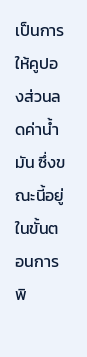เป็นการให้คูปองส่วนลดค่าน้ำมัน ซึ่งขณะนี้อยู่ในขั้นตอนการพิ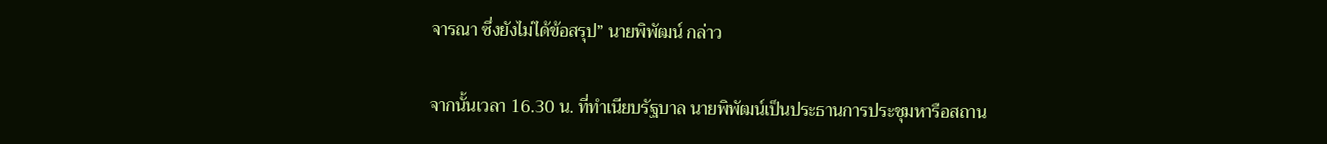จารณา ซึ่งยังไม่ได้ข้อสรุป” นายพิพัฒน์ กล่าว

จากนั้นเวลา 16.30 น. ที่ทำเนียบรัฐบาล นายพิพัฒน์เป็นประธานการประชุมหารือสถาน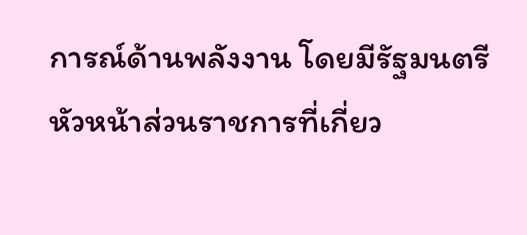การณ์ด้านพลังงาน โดยมีรัฐมนตรี หัวหน้าส่วนราชการที่เกี่ยว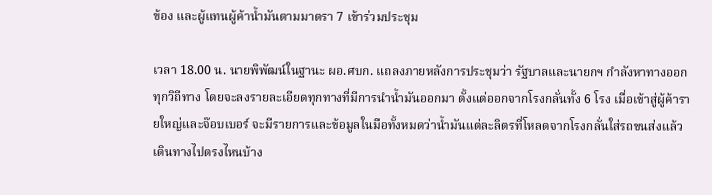ข้อง และผู้แทนผู้ค้าน้ำมันตามมาตรา 7 เข้าร่วมประชุม

เวลา 18.00 น. นายพิพัฒน์ในฐานะ ผอ.ศบก. แถลงภายหลังการประชุมว่า รัฐบาลและนายกฯ กำลังหาทางออกทุกวิถีทาง โดยจะลงรายละเอียดทุกทางที่มีการนำน้ำมันออกมา ตั้งแต่ออกจากโรงกลั่นทั้ง 6 โรง เมื่อเข้าสู่ผู้ค้ารายใหญ่และจ๊อบเบอร์ จะมีรายการและข้อมูลในมือทั้งหมดว่าน้ำมันแต่ละลิตรที่โหลดจากโรงกลั่นใส่รถขนส่งแล้วเดินทางไปตรงไหนบ้าง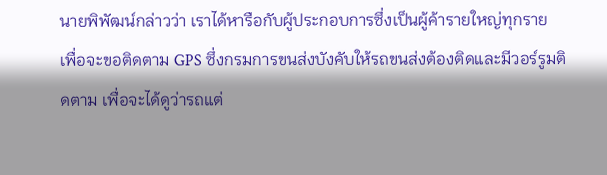นายพิพัฒน์กล่าวว่า เราได้หารือกับผู้ประกอบการซึ่งเป็นผู้ค้ารายใหญ่ทุกราย เพื่อจะขอติดตาม GPS ซึ่งกรมการขนส่งบังคับให้รถขนส่งต้องติดและมีวอร์รูมติดตาม เพื่อจะได้ดูว่ารถแต่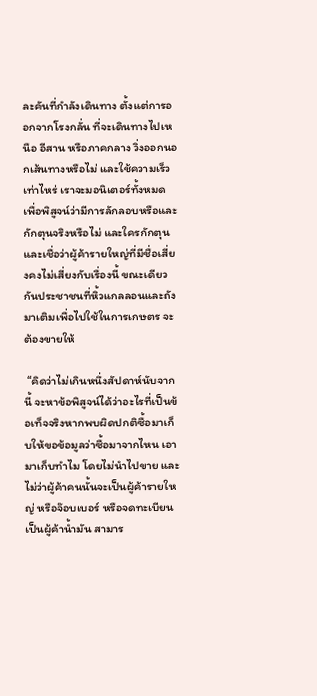ละคันที่กำลังเดินทาง ตั้งแต่การออกจากโรงกลั่น ที่จะเดินทางไปเหนือ อีสาน หรือภาคกลาง วิ่งออกนอกเส้นทางหรือไม่ และใช้ความเร็วเท่าไหร่ เราจะมอนิเตอร์ทั้งหมด เพื่อพิสูจน์ว่ามีการลักลอบหรือและกักตุนจริงหรือไม่ และใครกักตุน และเชื่อว่าผู้ค้ารายใหญ่ที่มีชื่อเสี่ยงคงไม่เสี่ยงกับเรื่องนี้ ขณะเดียวกันประชาชนที่หิ้วแกลลอนและถังมาเติมเพื่อไปใช้ในการเกษตร จะต้องขายให้

 “คิดว่าไม่เกินหนึ่งสัปดาห์นับจากนี้ จะหาข้อพิสูจน์ได้ว่าอะไรที่เป็นข้อเท็จจริงหากพบผิดปกติซื้อมาเก็บให้ขอข้อมูลว่าซื้อมาจากไหน เอามาเก็บทำไม โดยไม่นำไปขาย และไม่ว่าผู้ค้าคนนั้นจะเป็นผู้ค้ารายใหญ่ หรือจ๊อบเบอร์ หรือจดทะเบียนเป็นผู้ค้าน้ำมัน สามาร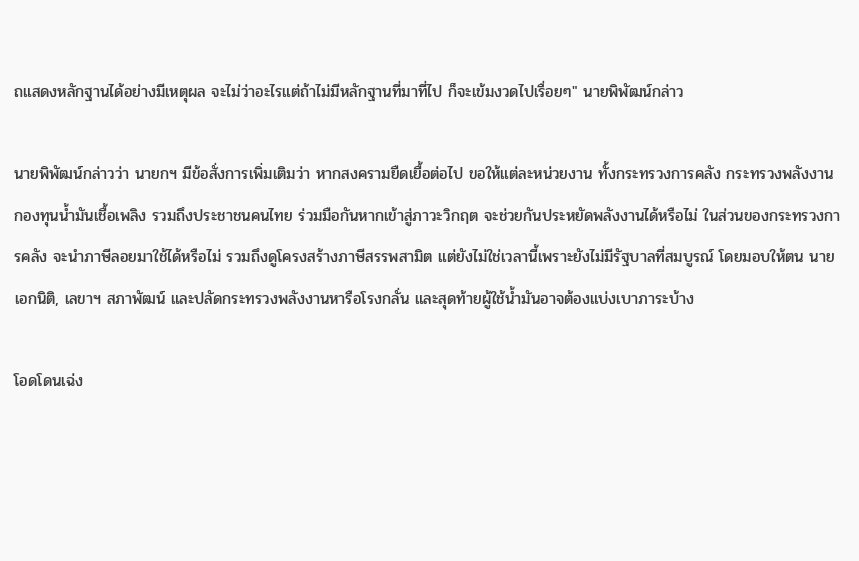ถแสดงหลักฐานได้อย่างมีเหตุผล จะไม่ว่าอะไรแต่ถ้าไม่มีหลักฐานที่มาที่ไป ก็จะเข้มงวดไปเรื่อยๆ" นายพิพัฒน์กล่าว

นายพิพัฒน์กล่าวว่า นายกฯ มีข้อสั่งการเพิ่มเติมว่า หากสงครามยืดเยื้อต่อไป ขอให้แต่ละหน่วยงาน ทั้งกระทรวงการคลัง กระทรวงพลังงาน กองทุนน้ำมันเชื้อเพลิง รวมถึงประชาชนคนไทย ร่วมมือกันหากเข้าสู่ภาวะวิกฤต จะช่วยกันประหยัดพลังงานได้หรือไม่ ในส่วนของกระทรวงการคลัง จะนำภาษีลอยมาใช้ได้หรือไม่ รวมถึงดูโครงสร้างภาษีสรรพสามิต แต่ยังไม่ใช่เวลานี้เพราะยังไม่มีรัฐบาลที่สมบูรณ์ โดยมอบให้ตน นายเอกนิติ, เลขาฯ สภาพัฒน์ และปลัดกระทรวงพลังงานหารือโรงกลั่น และสุดท้ายผู้ใช้น้ำมันอาจต้องแบ่งเบาภาระบ้าง

โอดโดนเฉ่ง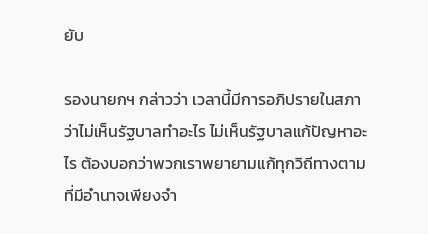ยับ

รองนายกฯ กล่าวว่า เวลานี้มีการอภิปรายในสภาว่าไม่เห็นรัฐบาลทำอะไร ไม่เห็นรัฐบาลแก้ปัญหาอะไร ต้องบอกว่าพวกเราพยายามแก้ทุกวิถีทางตามที่มีอำนาจเพียงจำ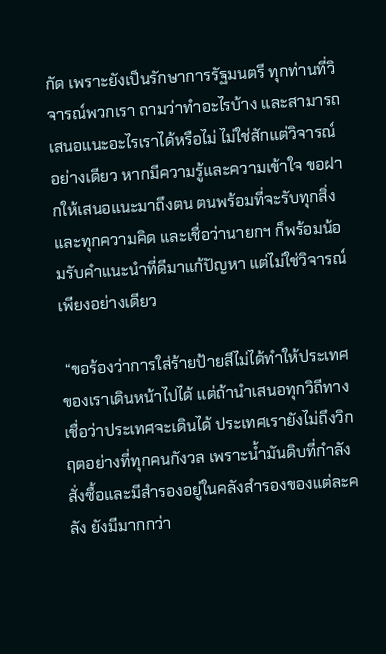กัด เพราะยังเป็นรักษาการรัฐมนตรี ทุกท่านที่วิจารณ์พวกเรา ถามว่าทำอะไรบ้าง และสามารถเสนอแนะอะไรเราได้หรือไม่ ไม่ใช่สักแต่วิจารณ์อย่างเดียว หากมีความรู้และความเข้าใจ ขอฝากให้เสนอแนะมาถึงตน ตนพร้อมที่จะรับทุกสิ่งและทุกความคิด และเชื่อว่านายกฯ ก็พร้อมน้อมรับคำแนะนำที่ดีมาแก้ปัญหา แต่ไม่ใช่วิจารณ์เพียงอย่างเดียว

 “ขอร้องว่าการใส่ร้ายป้ายสีไม่ได้ทำให้ประเทศของเราเดินหน้าไปได้ แต่ถ้านำเสนอทุกวิถีทางเชื่อว่าประเทศจะเดินได้ ประเทศเรายังไม่ถึงวิกฤตอย่างที่ทุกคนกังวล เพราะน้ำมันดิบที่กำลังสั่งซื้อและมีสำรองอยู่ในคลังสำรองของแต่ละคลัง ยังมีมากกว่า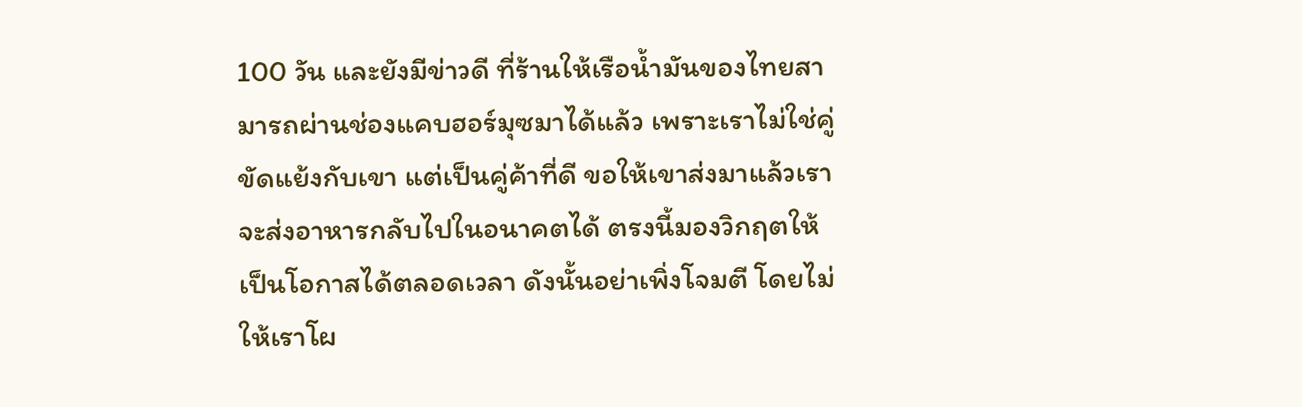100 วัน และยังมีข่าวดี ที่ร้านให้เรือน้ำมันของไทยสามารถผ่านช่องแคบฮอร์มุซมาได้แล้ว เพราะเราไม่ใช่คู่ขัดแย้งกับเขา แต่เป็นคู่ค้าที่ดี ขอให้เขาส่งมาแล้วเราจะส่งอาหารกลับไปในอนาคตได้ ตรงนี้มองวิกฤตให้เป็นโอกาสได้ตลอดเวลา ดังนั้นอย่าเพิ่งโจมตี โดยไม่ให้เราโผ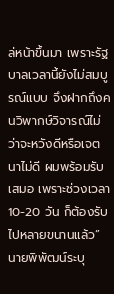ล่หน้าขึ้นมา เพราะรัฐบาลเวลานี้ยังไม่สมบูรณ์แบบ จึงฝากถึงคนวิพากษ์วิจารณ์ไม่ว่าจะหวังดีหรือเจตนาไม่ดี ผมพร้อมรับเสมอ เพราะช่วงเวลา 10-20 วัน ก็ต้องรับไปหลายขนานแล้ว” นายพิพัฒน์ระบุ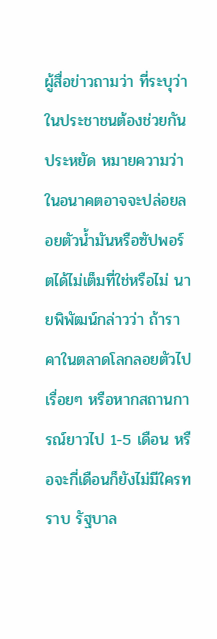ผู้สื่อข่าวถามว่า ที่ระบุว่าในประชาชนต้องช่วยกันประหยัด หมายความว่าในอนาคตอาจจะปล่อยลอยตัวน้ำมันหรือซัปพอร์ตได้ไม่เต็มที่ใช่หรือไม่ นายพิพัฒน์กล่าวว่า ถ้าราคาในตลาดโลกลอยตัวไปเรื่อยๆ หรือหากสถานการณ์ยาวไป 1-5 เดือน หรือจะกี่เดือนก็ยังไม่มีใครทราบ รัฐบาล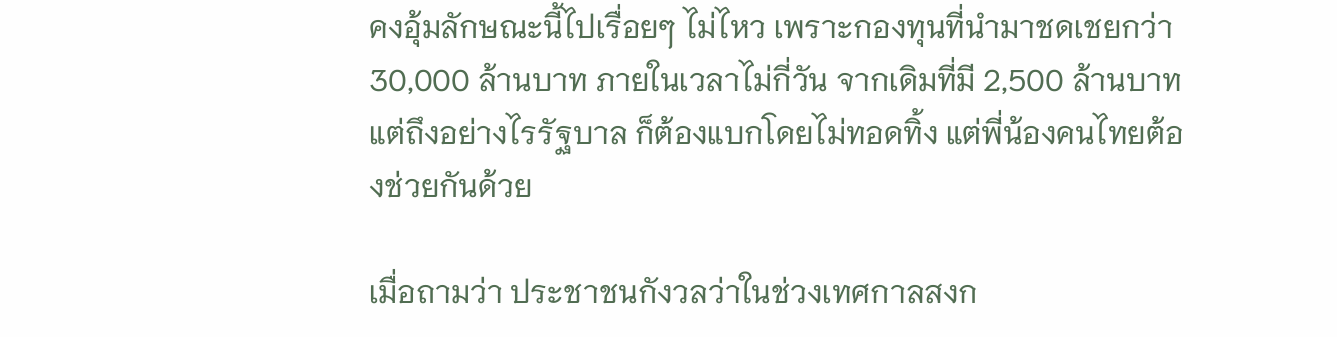คงอุ้มลักษณะนี้ไปเรื่อยๆ ไม่ไหว เพราะกองทุนที่นำมาชดเชยกว่า 30,000 ล้านบาท ภายในเวลาไม่กี่วัน จากเดิมที่มี 2,500 ล้านบาท แต่ถึงอย่างไรรัฐบาล ก็ต้องแบกโดยไม่ทอดทิ้ง แต่พี่น้องคนไทยต้องช่วยกันด้วย

เมื่อถามว่า ประชาชนกังวลว่าในช่วงเทศกาลสงก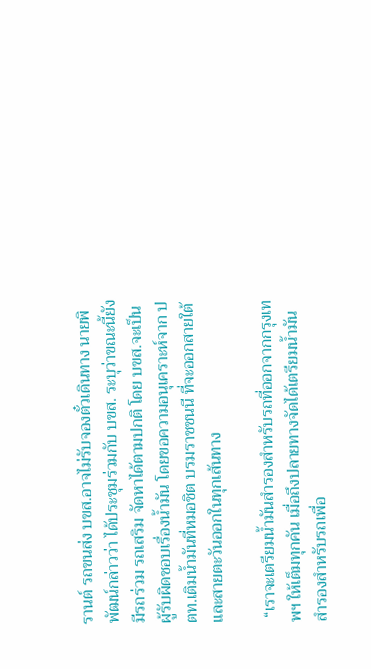รานต์ รถขนส่ง บขส.อาจไม่รับจองตั๋วเดินทาง นายพิพัฒน์กล่าวว่า ได้ประชุมร่วมกับ บขส. ระบุว่าขณะนี้ยังมีรถร่วม รถเสริม จัดหาได้ตามปกติ โดย บขส.จะเป็นผู้รับผิดชอบเรื่องน้ำมัน โดยขอความอนุเคราะห์จาก ปตท.เติมน้ำมันที่หมอชิต บรมราชชนนี ที่จะออกสายใต้ และสายตะวันออกในทุกเส้นทาง

 “เราจะเตรียมน้ำมันสำรองสำหรับรถที่ออกจากกรุงเทพฯ ให้เต็มทุกคัน เมื่อถึงปลายทางจัดได้เตรียมน้ำมันสำรองสำหรับรถเพื่อ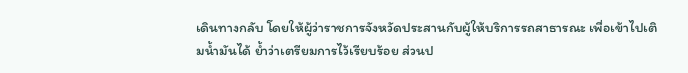เดินทางกลับ โดยให้ผู้ว่าราชการจังหวัดประสานกับผู้ให้บริการรถสาธารณะ เพื่อเข้าไปเติมน้ำมันได้ ย้ำว่าเตรียมการไว้เรียบร้อย ส่วนป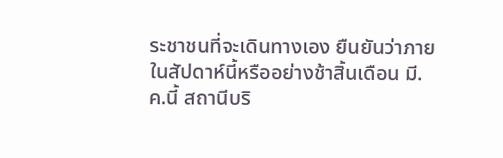ระชาชนที่จะเดินทางเอง ยืนยันว่าภายในสัปดาห์นี้หรืออย่างช้าสิ้นเดือน มี.ค.นี้ สถานีบริ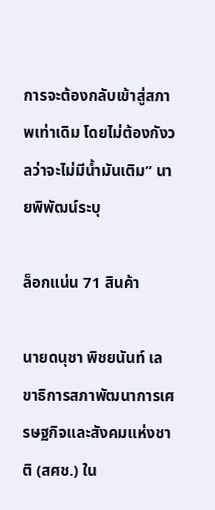การจะต้องกลับเข้าสู่สภาพเท่าเดิม โดยไม่ต้องกังวลว่าจะไม่มีน้ำมันเติม” นายพิพัฒน์ระบุ

ล็อกแน่น 71 สินค้า

นายดนุชา พิชยนันท์ เลขาธิการสภาพัฒนาการเศรษฐกิจและสังคมแห่งชาติ (สศช.) ใน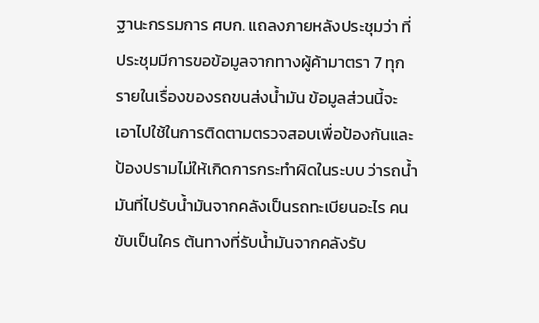ฐานะกรรมการ ศบก. แถลงภายหลังประชุมว่า ที่ประชุมมีการขอข้อมูลจากทางผู้ค้ามาตรา 7 ทุกรายในเรื่องของรถขนส่งน้ำมัน ข้อมูลส่วนนี้จะเอาไปใช้ในการติดตามตรวจสอบเพื่อป้องกันและป้องปรามไม่ให้เกิดการกระทำผิดในระบบ ว่ารถน้ำมันที่ไปรับน้ำมันจากคลังเป็นรถทะเบียนอะไร คนขับเป็นใคร ต้นทางที่รับน้ำมันจากคลังรับ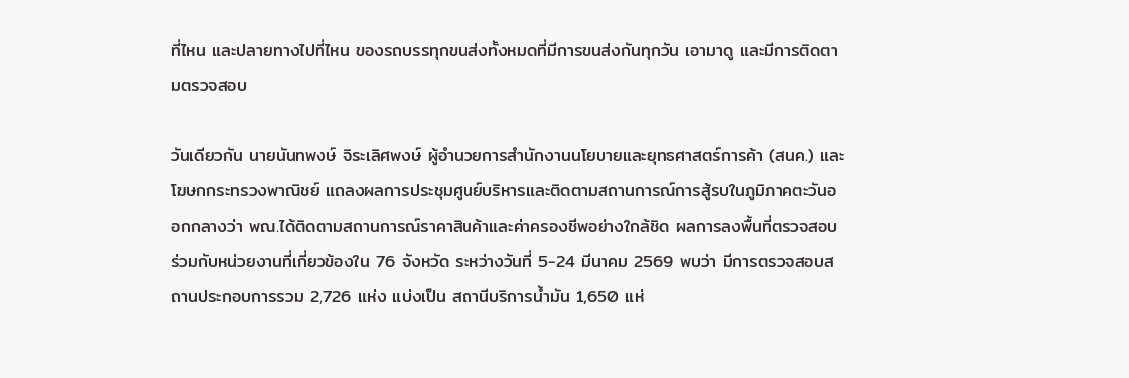ที่ไหน และปลายทางไปที่ไหน ของรถบรรทุกขนส่งทั้งหมดที่มีการขนส่งกันทุกวัน เอามาดู และมีการติดตามตรวจสอบ

วันเดียวกัน นายนันทพงษ์ จิระเลิศพงษ์ ผู้อำนวยการสำนักงานนโยบายและยุทธศาสตร์การค้า (สนค.) และโฆษกกระทรวงพาณิชย์ แถลงผลการประชุมศูนย์บริหารและติดตามสถานการณ์การสู้รบในภูมิภาคตะวันออกกลางว่า พณ.ได้ติดตามสถานการณ์ราคาสินค้าและค่าครองชีพอย่างใกล้ชิด ผลการลงพื้นที่ตรวจสอบร่วมกับหน่วยงานที่เกี่ยวข้องใน 76 จังหวัด ระหว่างวันที่ 5-24 มีนาคม 2569 พบว่า มีการตรวจสอบสถานประกอบการรวม 2,726 แห่ง แบ่งเป็น สถานีบริการน้ำมัน 1,650 แห่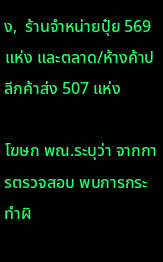ง,  ร้านจำหน่ายปุ๋ย 569 แห่ง และตลาด/ห้างค้าปลีกค้าส่ง 507 แห่ง

โฆษก พณ.ระบุว่า จากการตรวจสอบ พบการกระทำผิ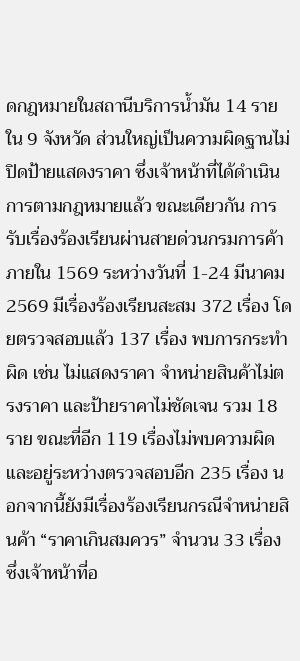ดกฎหมายในสถานีบริการน้ำมัน 14 ราย ใน 9 จังหวัด ส่วนใหญ่เป็นความผิดฐานไม่ปิดป้ายแสดงราคา ซึ่งเจ้าหน้าที่ได้ดำเนินการตามกฎหมายแล้ว ขณะเดียวกัน การรับเรื่องร้องเรียนผ่านสายด่วนกรมการค้าภายใน 1569 ระหว่างวันที่ 1-24 มีนาคม 2569 มีเรื่องร้องเรียนสะสม 372 เรื่อง โดยตรวจสอบแล้ว 137 เรื่อง พบการกระทำผิด เช่น ไม่แสดงราคา จำหน่ายสินค้าไม่ตรงราคา และป้ายราคาไม่ชัดเจน รวม 18 ราย ขณะที่อีก 119 เรื่องไม่พบความผิด และอยู่ระหว่างตรวจสอบอีก 235 เรื่อง นอกจากนี้ยังมีเรื่องร้องเรียนกรณีจำหน่ายสินค้า “ราคาเกินสมควร” จำนวน 33 เรื่อง ซึ่งเจ้าหน้าที่อ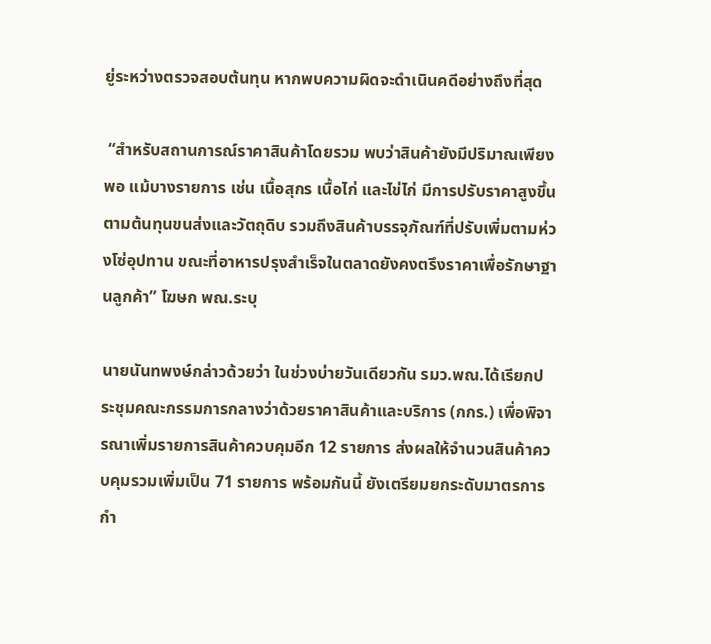ยู่ระหว่างตรวจสอบต้นทุน หากพบความผิดจะดำเนินคดีอย่างถึงที่สุด

 “สำหรับสถานการณ์ราคาสินค้าโดยรวม พบว่าสินค้ายังมีปริมาณเพียงพอ แม้บางรายการ เช่น เนื้อสุกร เนื้อไก่ และไข่ไก่ มีการปรับราคาสูงขึ้นตามต้นทุนขนส่งและวัตถุดิบ รวมถึงสินค้าบรรจุภัณฑ์ที่ปรับเพิ่มตามห่วงโซ่อุปทาน ขณะที่อาหารปรุงสำเร็จในตลาดยังคงตรึงราคาเพื่อรักษาฐานลูกค้า” โฆษก พณ.ระบุ

นายนันทพงษ์กล่าวด้วยว่า ในช่วงบ่ายวันเดียวกัน รมว.พณ.ได้เรียกประชุมคณะกรรมการกลางว่าด้วยราคาสินค้าและบริการ (กกร.) เพื่อพิจารณาเพิ่มรายการสินค้าควบคุมอีก 12 รายการ ส่งผลให้จำนวนสินค้าควบคุมรวมเพิ่มเป็น 71 รายการ พร้อมกันนี้ ยังเตรียมยกระดับมาตรการกำ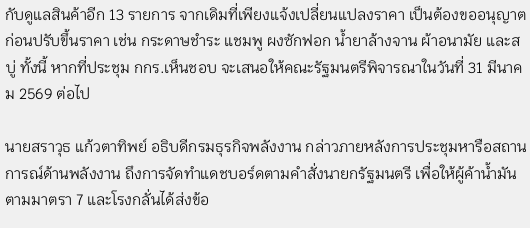กับดูแลสินค้าอีก 13 รายการ จากเดิมที่เพียงแจ้งเปลี่ยนแปลงราคา เป็นต้องขออนุญาตก่อนปรับขึ้นราคา เช่น กระดาษชำระ แชมพู ผงซักฟอก น้ำยาล้างจาน ผ้าอนามัย และสบู่ ทั้งนี้ หากที่ประชุม กกร.เห็นชอบ จะเสนอให้คณะรัฐมนตรีพิจารณาในวันที่ 31 มีนาคม 2569 ต่อไป

นายสราวุธ แก้วตาทิพย์ อธิบดีกรมธุรกิจพลังงาน กล่าวภายหลังการประชุมหารือสถานการณ์ด้านพลังงาน ถึงการจัดทำแดชบอร์ดตามคำสั่งนายกรัฐมนตรี เพื่อให้ผู้ค้าน้ำมันตามมาตรา 7 และโรงกลั่นได้ส่งข้อ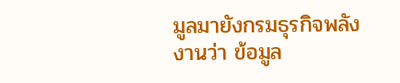มูลมายังกรมธุรกิจพลังงานว่า ข้อมูล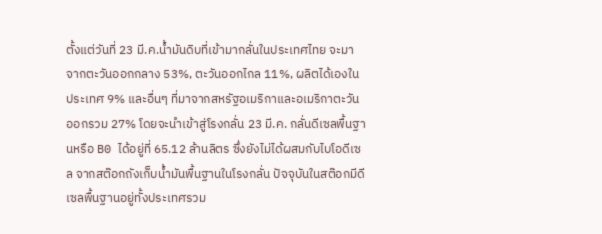ตั้งแต่วันที่ 23 มี.ค.น้ำมันดิบที่เข้ามากลั่นในประเทศไทย จะมาจากตะวันออกกลาง 53%, ตะวันออกไกล 11%, ผลิตได้เองในประเทศ 9% และอื่นๆ ที่มาจากสหรัฐอเมริกาและอเมริกาตะวันออกรวม 27% โดยจะนำเข้าสู่โรงกลั่น 23 มี.ค. กลั่นดีเซลพื้นฐานหรือ B0 ได้อยู่ที่ 65.12 ล้านลิตร ซึ่งยังไม่ได้ผสมกับไบโอดีเซล จากสต๊อกถังเก็บน้ำมันพื้นฐานในโรงกลั่น ปัจจุบันในสต๊อกมีดีเซลพื้นฐานอยู่ทั้งประเทศรวม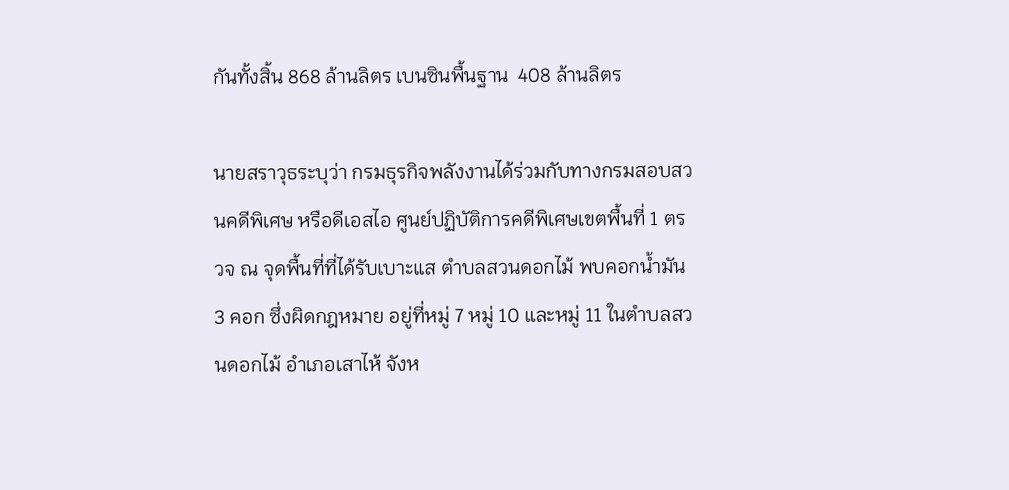กันทั้งสิ้น 868 ล้านลิตร เบนซินพื้นฐาน  408 ล้านลิตร

นายสราวุธระบุว่า กรมธุรกิจพลังงานได้ร่วมกับทางกรมสอบสวนคดีพิเศษ หรือดีเอสไอ ศูนย์ปฏิบัติการคดีพิเศษเขตพื้นที่ 1 ตรวจ ณ จุดพื้นที่ที่ได้รับเบาะแส ตำบลสวนดอกไม้ พบคอกน้ำมัน 3 คอก ซึ่งผิดกฎหมาย อยู่ที่หมู่ 7 หมู่ 10 และหมู่ 11 ในตำบลสวนดอกไม้ อำเภอเสาไห้ จังห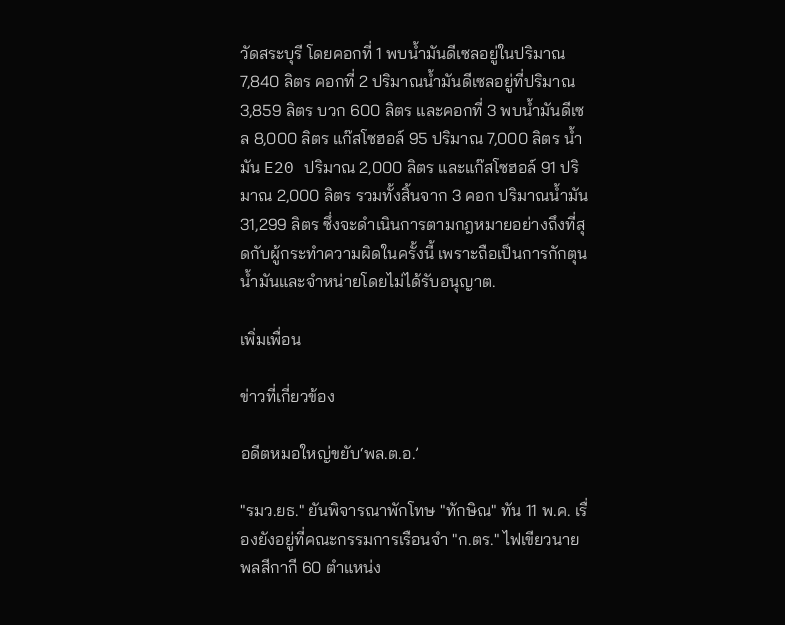วัดสระบุรี โดยคอกที่ 1 พบน้ำมันดีเซลอยู่ในปริมาณ 7,840 ลิตร คอกที่ 2 ปริมาณน้ำมันดีเซลอยู่ที่ปริมาณ 3,859 ลิตร บวก 600 ลิตร และคอกที่ 3 พบน้ำมันดีเซล 8,000 ลิตร แก๊สโซฮอล์ 95 ปริมาณ 7,000 ลิตร น้ำมัน E20 ปริมาณ 2,000 ลิตร และแก๊สโซฮอล์ 91 ปริมาณ 2,000 ลิตร รวมทั้งสิ้นจาก 3 คอก ปริมาณน้ำมัน 31,299 ลิตร ซึ่งจะดำเนินการตามกฎหมายอย่างถึงที่สุดกับผู้กระทำความผิดในครั้งนี้ เพราะถือเป็นการกักตุนน้ำมันและจำหน่ายโดยไม่ได้รับอนุญาต.

เพิ่มเพื่อน

ข่าวที่เกี่ยวข้อง

อดีตหมอใหญ่ขยับ‘พล.ต.อ.’

"รมว.ยธ." ยันพิจารณาพักโทษ "ทักษิณ" ทัน 11 พ.ค. เรื่องยังอยู่ที่คณะกรรมการเรือนจำ "ก.ตร." ไฟเขียวนายพลสีกากี 60 ตำแหน่ง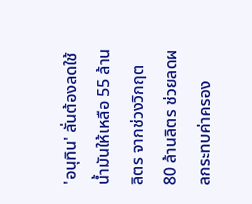'อนุทิน' ลั่นต้องลดใช้น้ำมันให้เหลือ 55 ล้านลิตร จากช่วงวิกฤต 80 ล้านลิตร ช่วยลดผลกระทบค่าครอง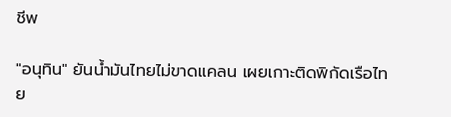ชีพ

"อนุทิน" ยันน้ำมันไทยไม่ขาดแคลน เผยเกาะติดพิกัดเรือไทย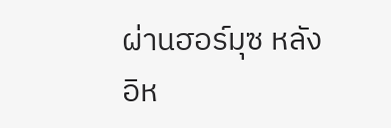ผ่านฮอร์มุซ หลังอิห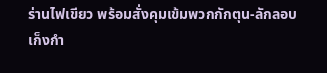ร่านไฟเขียว พร้อมสั่งคุมเข้มพวกกักตุน-ลักลอบเก็งกำ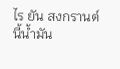ไร ยัน สงกรานต์นี้น้ำมัน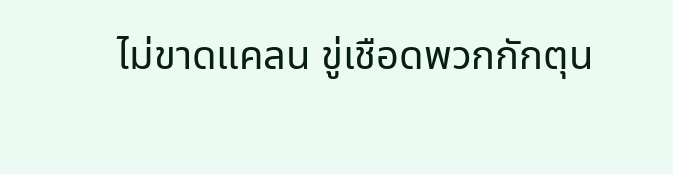ไม่ขาดแคลน ขู่เชือดพวกกักตุน